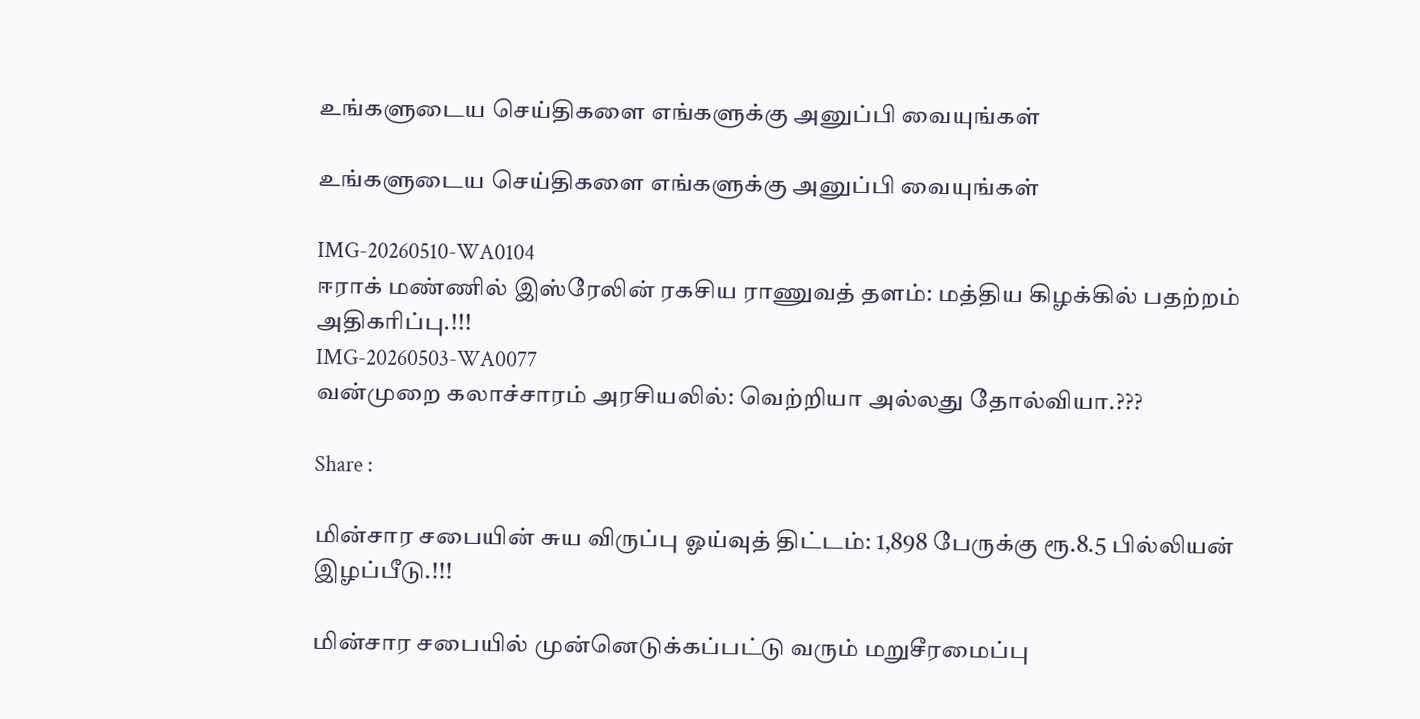உங்களுடைய செய்திகளை எங்களுக்கு அனுப்பி வையுங்கள்

உங்களுடைய செய்திகளை எங்களுக்கு அனுப்பி வையுங்கள்

IMG-20260510-WA0104
ஈராக் மண்ணில் இஸ்ரேலின் ரகசிய ராணுவத் தளம்: மத்திய கிழக்கில் பதற்றம் அதிகரிப்பு.!!!
IMG-20260503-WA0077
வன்முறை கலாச்சாரம் அரசியலில்: வெற்றியா அல்லது தோல்வியா.???

Share :

மின்சார சபையின் சுய விருப்பு ஓய்வுத் திட்டம்: 1,898 பேருக்கு ரூ.8.5 பில்லியன் இழப்பீடு.!!!

மின்சார சபையில் முன்னெடுக்கப்பட்டு வரும் மறுசீரமைப்பு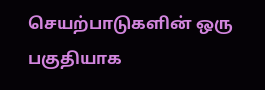செயற்பாடுகளின் ஒரு பகுதியாக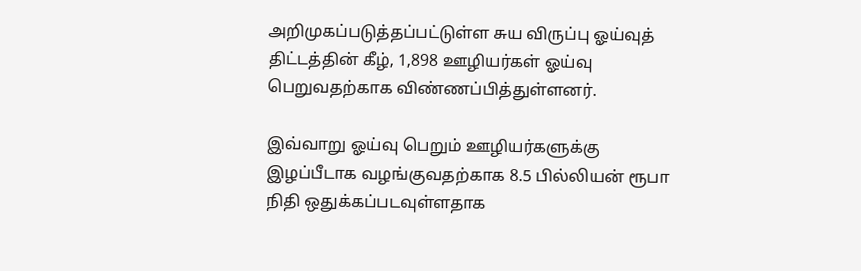அறிமுகப்படுத்தப்பட்டுள்ள சுய விருப்பு ஓய்வுத் திட்டத்தின் கீழ், 1,898 ஊழியர்கள் ஓய்வு பெறுவதற்காக விண்ணப்பித்துள்ளனர்.

இவ்வாறு ஓய்வு பெறும் ஊழியர்களுக்கு இழப்பீடாக வழங்குவதற்காக 8.5 பில்லியன் ரூபா நிதி ஒதுக்கப்படவுள்ளதாக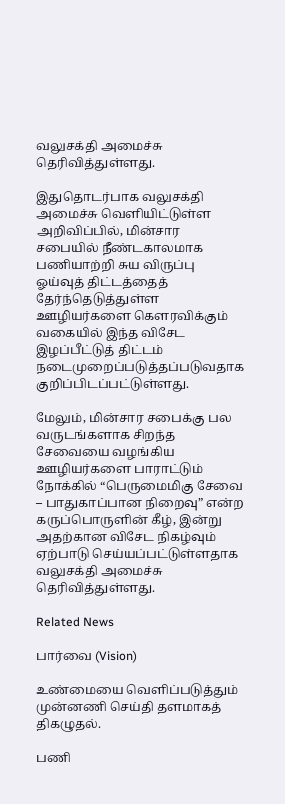வலுசக்தி அமைச்சு தெரிவித்துள்ளது.

இதுதொடர்பாக வலுசக்தி அமைச்சு வெளியிட்டுள்ள அறிவிப்பில், மின்சார சபையில் நீண்டகாலமாக பணியாற்றி சுய விருப்பு ஓய்வுத் திட்டத்தைத் தேர்ந்தெடுத்துள்ள ஊழியர்களை கௌரவிக்கும் வகையில் இந்த விசேட இழப்பீட்டுத் திட்டம் நடைமுறைப்படுத்தப்படுவதாக குறிப்பிடப்பட்டுள்ளது.

மேலும், மின்சார சபைக்கு பல வருடங்களாக சிறந்த சேவையை வழங்கிய ஊழியர்களை பாராட்டும் நோக்கில் “பெருமைமிகு சேவை – பாதுகாப்பான நிறைவு” என்ற கருப்பொருளின் கீழ், இன்று அதற்கான விசேட நிகழ்வும் ஏற்பாடு செய்யப்பட்டுள்ளதாக வலுசக்தி அமைச்சு தெரிவித்துள்ளது.

Related News

பார்வை (Vision)

உண்மையை வெளிப்படுத்தும் முன்னணி செய்தி தளமாகத் திகழுதல்.

பணி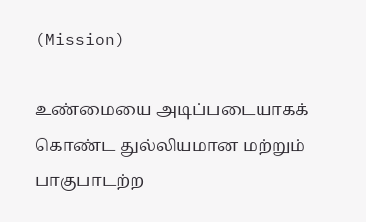(Mission)

உண்மையை அடிப்படையாகக் கொண்ட துல்லியமான மற்றும் பாகுபாடற்ற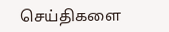செய்திகளை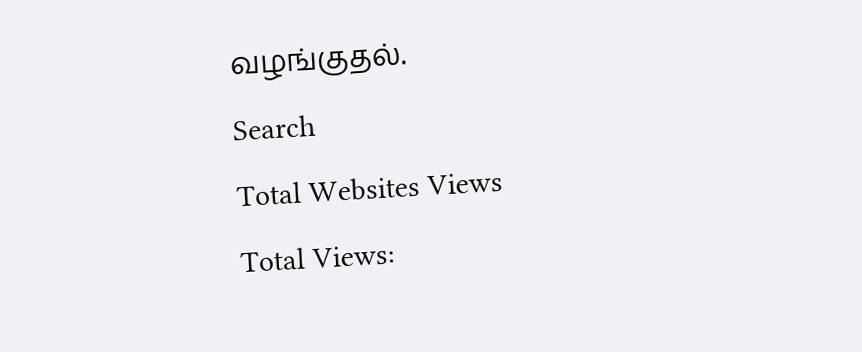வழங்குதல்.

Search

Total Websites Views

Total Views: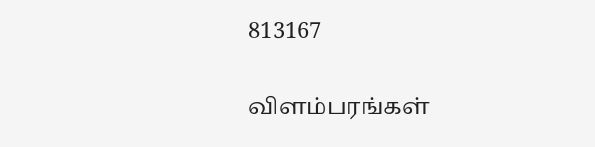813167

விளம்பரங்கள்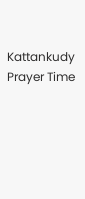Kattankudy Prayer Time